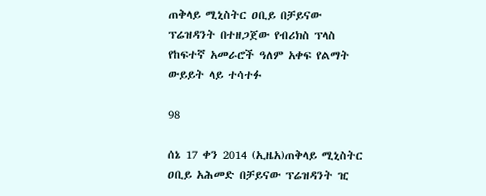ጠቅላይ ሚኒስትር ዐቢይ በቻይናው ፕሬዝዳንት በተዘጋጀው የብሪክስ ፕላስ የከፍተኛ አመራሮች ዓለም አቀፍ የልማት ውይይት ላይ ተሳተፉ

98

ሰኔ 17 ቀን 2014 (ኢዜአ)ጠቅላይ ሚኒስትር ዐቢይ አሕመድ በቻይናው ፕሬዝዳንት ዢ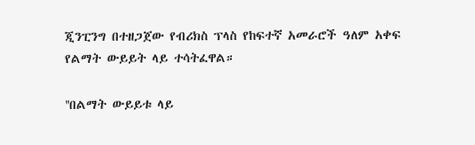ጂንፒንግ በተዘጋጀው የብሪክስ ፕላስ የከፍተኛ አመራሮች ዓለም አቀፍ የልማት ውይይት ላይ ተሳትፈዋል።

''በልማት ውይይቱ ላይ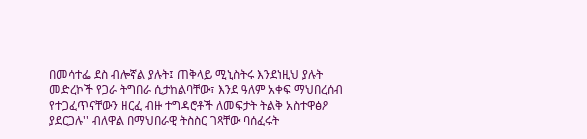በመሳተፌ ደስ ብሎኛል ያሉት፤ ጠቅላይ ሚኒስትሩ እንደነዚህ ያሉት መድረኮች የጋራ ትግበራ ሲታከልባቸው፣ እንደ ዓለም አቀፍ ማህበረሰብ የተጋፈጥናቸውን ዘርፈ ብዙ ተግዳሮቶች ለመፍታት ትልቅ አስተዋፅዖ ያደርጋሉ'' ብለዋል በማህበራዊ ትስስር ገጻቸው ባሰፈሩት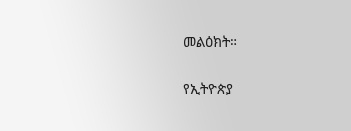መልዕክት።

የኢትዮጵያ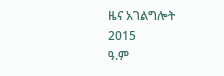ዜና አገልግሎት
2015
ዓ.ም